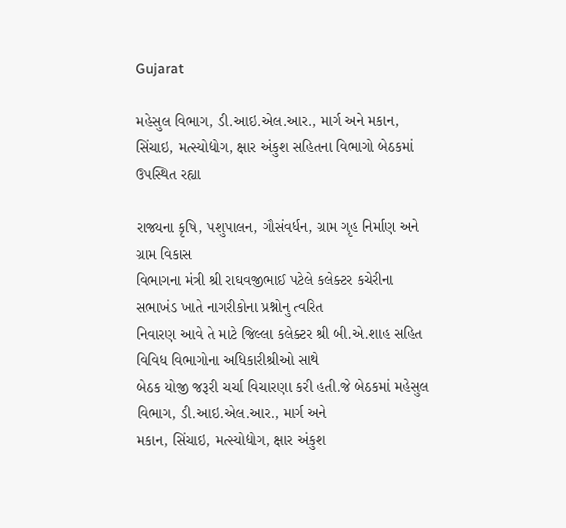Gujarat

મહેસુલ વિભાગ, ડી.આઇ.એલ.આર., માર્ગ અને મકાન, સિંચાઇ, મત્સ્યોદ્યોગ, ક્ષાર અંકુશ સહિતના વિભાગો બેઠકમાં ઉપસ્થિત રહ્યા

રાજ્યના કૃષિ, પશુપાલન, ગૌસંવર્ધન, ગ્રામ ગૃહ નિર્માણ અને ગ્રામ વિકાસ
વિભાગના મંત્રી શ્રી રાઘવજીભાઈ પટેલે કલેક્ટર કચેરીના સભાખંડ ખાતે નાગરીકોના પ્રશ્નોનુ ત્વરિત
નિવારણ આવે તે માટે જિલ્લા કલેક્ટર શ્રી બી.એ.શાહ સહિત વિવિધ વિભાગોના અધિકારીશ્રીઓ સાથે
બેઠક યોજી જરૂરી ચર્ચા વિચારણા કરી હતી.જે બેઠકમાં મહેસુલ વિભાગ, ડી.આઇ.એલ.આર., માર્ગ અને
મકાન, સિંચાઇ, મત્સ્યોદ્યોગ, ક્ષાર અંકુશ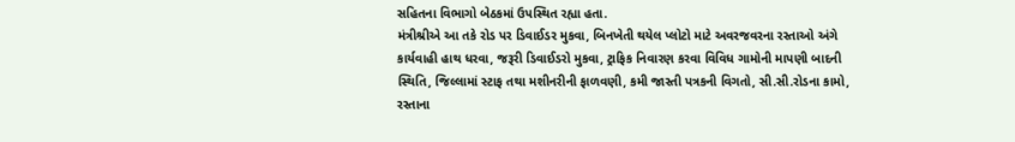સહિતના વિભાગો બેઠકમાં ઉપસ્થિત રહ્યા હતા.
મંત્રીશ્રીએ આ તકે રોડ પર ડિવાઈડર મુકવા, બિનખેતી થયેલ પ્લોટો માટે અવરજવરના રસ્તાઓ અંગે
કાર્યવાહી હાથ ધરવા, જરૂરી ડિવાઈડરો મુકવા, ટ્રાફિક નિવારણ કરવા વિવિધ ગામોની માપણી બાદની
સ્થિતિ, જિલ્લામાં સ્ટાફ તથા મશીનરીની ફાળવણી, કમી જાસ્તી પત્રકની વિગતો, સી.સી.રોડના કામો,
રસ્તાના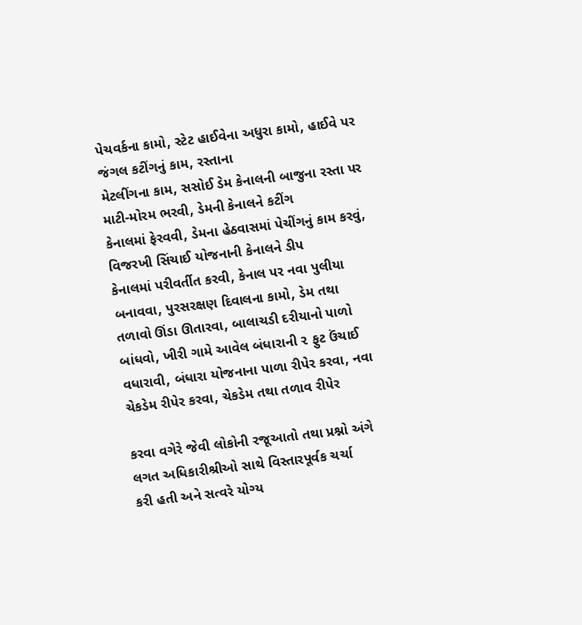પેચવર્કના કામો, સ્ટેટ હાઈવેના અધુરા કામો, હાઈવે પર જંગલ કટીંગનું કામ, રસ્તાના
મેટલીંગના કામ, સસોઈ ડેમ કેનાલની બાજુના રસ્તા પર માટી-મોરમ ભરવી, ડેમની કેનાલને કટીંગ
કેનાલમાં ફેરવવી, ડેમના હેઠવાસમાં પેચીંગનું કામ કરવું, વિજરખી સિંચાઈ યોજનાની કેનાલને ડીપ
કેનાલમાં પરીવર્તીત કરવી, કેનાલ પર નવા પુલીયા બનાવવા, પુરસરક્ષણ દિવાલના કામો, ડેમ તથા
તળાવો ઊંડા ઊતારવા, બાલાચડી દરીયાનો પાળો બાંધવો, ખીરી ગામે આવેલ બંધારાની ૨ ફુટ ઉંચાઈ
વધારાવી, બંધારા યોજનાના પાળા રીપેર કરવા, નવા ચેકડેમ રીપેર કરવા, ચેકડેમ તથા તળાવ રીપેર

કરવા વગેરે જેવી લોકોની રજૂઆતો તથા પ્રશ્નો અંગે લગત અધિકારીશ્રીઓ સાથે વિસ્તારપૂર્વક ચર્ચા
કરી હતી અને સત્વરે યોગ્ય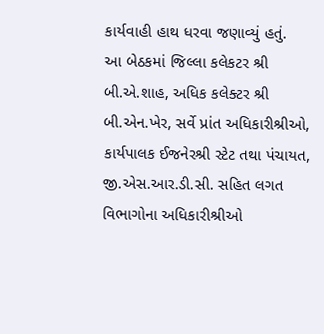કાર્યવાહી હાથ ધરવા જણાવ્યું હતું.
આ બેઠકમાં જિલ્લા કલેકટર શ્રી બી.એ.શાહ, અધિક કલેક્ટર શ્રી બી.એન.ખેર, સર્વે પ્રાંત અધિકારીશ્રીઓ,
કાર્યપાલક ઈજનેરશ્રી સ્ટેટ તથા પંચાયત, જી.એસ.આર.ડી.સી. સહિત લગત વિભાગોના અધિકારીશ્રીઓ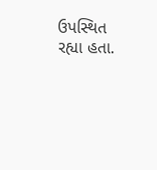ઉપસ્થિત રહ્યા હતા.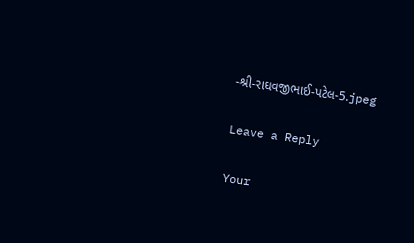-શ્રી-રાઘવજીભાઈ-પટેલ-5.jpeg

Leave a Reply

Your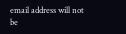email address will not be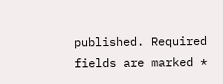published. Required fields are marked *